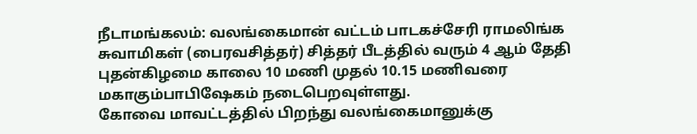நீடாமங்கலம்: வலங்கைமான் வட்டம் பாடகச்சேரி ராமலிங்க சுவாமிகள் (பைரவசித்தர்) சித்தர் பீடத்தில் வரும் 4 ஆம் தேதி புதன்கிழமை காலை 10 மணி முதல் 10.15 மணிவரை மகாகும்பாபிஷேகம் நடைபெறவுள்ளது.
கோவை மாவட்டத்தில் பிறந்து வலங்கைமானுக்கு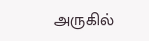அருகில்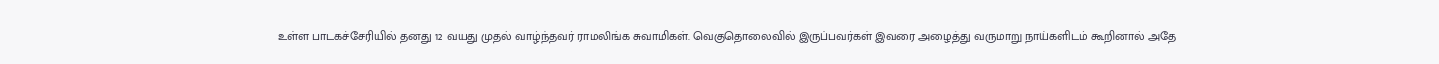உள்ள பாடகச்சேரியில் தனது 12 வயது முதல் வாழ்ந்தவர் ராமலிங்க சுவாமிகள். வெகுதொலைவில் இருப்பவர்கள் இவரை அழைத்து வருமாறு நாய்களிடம் கூறினால் அதே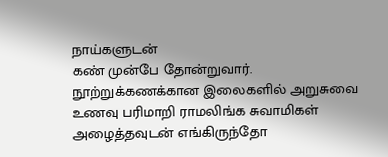நாய்களுடன்
கண் முன்பே தோன்றுவார்.
நூற்றுக்கணக்கான இலைகளில் அறுசுவை உணவு பரிமாறி ராமலிங்க சுவாமிகள் அழைத்தவுடன் எங்கிருந்தோ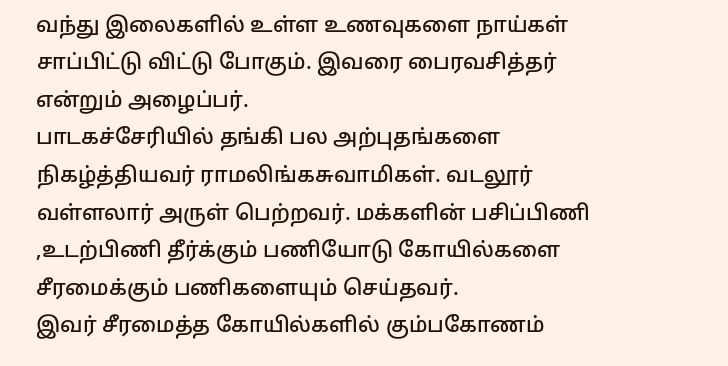வந்து இலைகளில் உள்ள உணவுகளை நாய்கள் சாப்பிட்டு விட்டு போகும். இவரை பைரவசித்தர் என்றும் அழைப்பர்.
பாடகச்சேரியில் தங்கி பல அற்புதங்களை நிகழ்த்தியவர் ராமலிங்கசுவாமிகள். வடலூர் வள்ளலார் அருள் பெற்றவர். மக்களின் பசிப்பிணி ,உடற்பிணி தீர்க்கும் பணியோடு கோயில்களை சீரமைக்கும் பணிகளையும் செய்தவர்.
இவர் சீரமைத்த கோயில்களில் கும்பகோணம்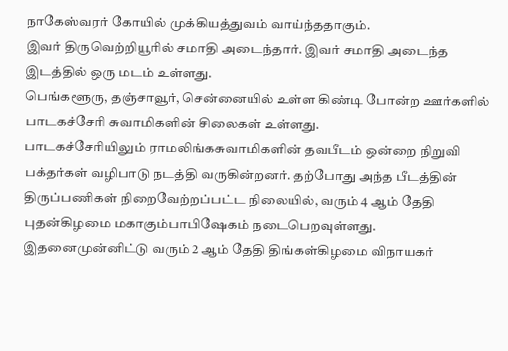நாகேஸ்வரர் கோயில் முக்கியத்துவம் வாய்ந்ததாகும்.
இவர் திருவெற்றியூரில் சமாதி அடைந்தார். இவர் சமாதி அடைந்த இடத்தில் ஒரு மடம் உள்ளது.
பெங்களூரு, தஞ்சாவூர், சென்னையில் உள்ள கிண்டி போன்ற ஊர்களில் பாடகச்சேரி சுவாமிகளின் சிலைகள் உள்ளது.
பாடகச்சேரியிலும் ராமலிங்கசுவாமிகளின் தவபீடம் ஒன்றை நிறுவி பக்தர்கள் வழிபாடு நடத்தி வருகின்றனர். தற்போது அந்த பீடத்தின் திருப்பணிகள் நிறைவேற்றப்பட்ட நிலையில், வரும் 4 ஆம் தேதி புதன்கிழமை மகாகும்பாபிஷேகம் நடைபெறவுள்ளது.
இதனைமுன்னிட்டு வரும் 2 ஆம் தேதி திங்கள்கிழமை விநாயகர்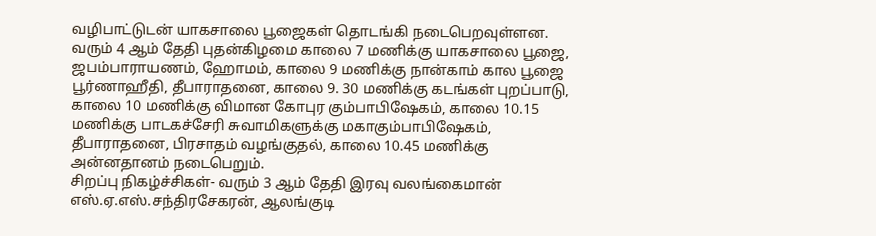வழிபாட்டுடன் யாகசாலை பூஜைகள் தொடங்கி நடைபெறவுள்ளன. வரும் 4 ஆம் தேதி புதன்கிழமை காலை 7 மணிக்கு யாகசாலை பூஜை, ஜபம்பாராயணம், ஹோமம், காலை 9 மணிக்கு நான்காம் கால பூஜை பூர்ணாஹீதி, தீபாராதனை, காலை 9. 30 மணிக்கு கடங்கள் புறப்பாடு, காலை 10 மணிக்கு விமான கோபுர கும்பாபிஷேகம், காலை 10.15 மணிக்கு பாடகச்சேரி சுவாமிகளுக்கு மகாகும்பாபிஷேகம், தீபாராதனை, பிரசாதம் வழங்குதல், காலை 10.45 மணிக்கு அன்னதானம் நடைபெறும்.
சிறப்பு நிகழ்ச்சிகள்- வரும் 3 ஆம் தேதி இரவு வலங்கைமான் எஸ்.ஏ.எஸ்.சந்திரசேகரன், ஆலங்குடி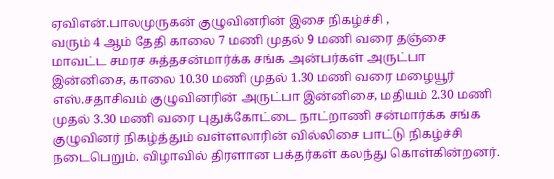ஏவிஎன்.பாலமுருகன் குழுவினரின் இசை நிகழ்ச்சி ,
வரும் 4 ஆம் தேதி காலை 7 மணி முதல் 9 மணி வரை தஞ்சை மாவட்ட சமரச சுத்தசன்மார்க்க சங்க அன்பர்கள் அருட்பா இன்னிசை, காலை 10.30 மணி முதல் 1.30 மணி வரை மழையூர் எஸ்.சதாசிவம் குழுவினரின் அருட்பா இன்னிசை, மதியம் 2.30 மணி முதல் 3.30 மணி வரை புதுக்கோட்டை நாட்றாணி சன்மார்க்க சங்க குழுவினர் நிகழ்த்தும் வள்ளலாரின் வில்லிசை பாட்டு நிகழ்ச்சி நடைபெறும். விழாவில் திரளான பக்தர்கள் கலந்து கொள்கின்றனர்.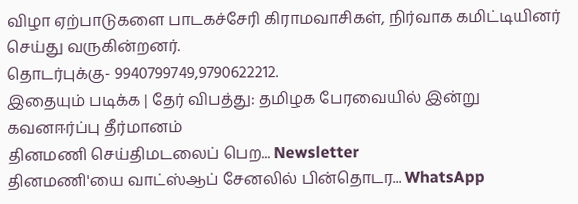விழா ஏற்பாடுகளை பாடகச்சேரி கிராமவாசிகள், நிர்வாக கமிட்டியினர் செய்து வருகின்றனர்.
தொடர்புக்கு- 9940799749,9790622212.
இதையும் படிக்க | தேர் விபத்து: தமிழக பேரவையில் இன்று கவனஈர்ப்பு தீர்மானம்
தினமணி செய்திமடலைப் பெற... Newsletter
தினமணி'யை வாட்ஸ்ஆப் சேனலில் பின்தொடர... WhatsApp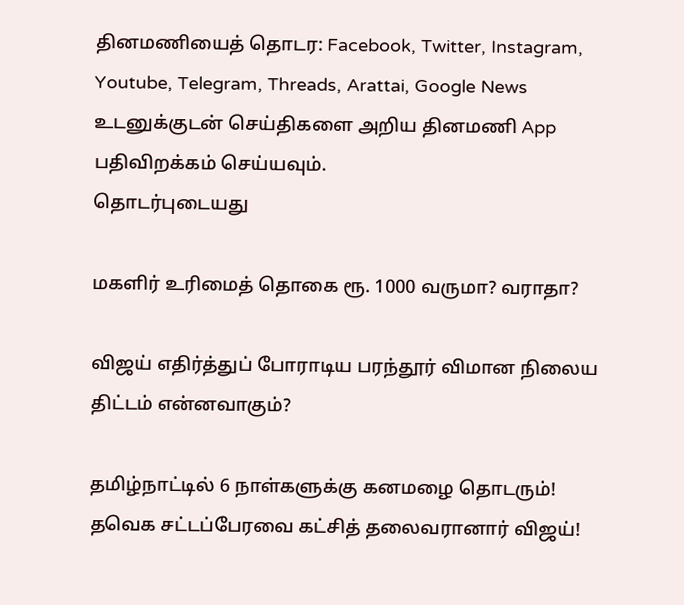தினமணியைத் தொடர: Facebook, Twitter, Instagram, Youtube, Telegram, Threads, Arattai, Google News
உடனுக்குடன் செய்திகளை அறிய தினமணி App பதிவிறக்கம் செய்யவும்.
தொடர்புடையது

மகளிர் உரிமைத் தொகை ரூ. 1000 வருமா? வராதா?

விஜய் எதிர்த்துப் போராடிய பரந்தூர் விமான நிலைய திட்டம் என்னவாகும்?

தமிழ்நாட்டில் 6 நாள்களுக்கு கனமழை தொடரும்!
தவெக சட்டப்பேரவை கட்சித் தலைவரானார் விஜய்!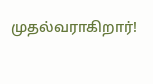முதல்வராகிறார்!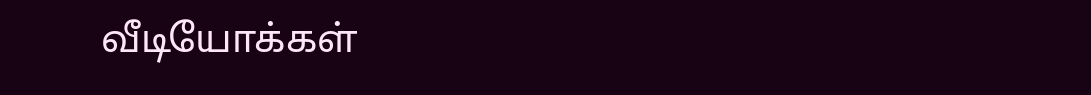வீடியோக்கள்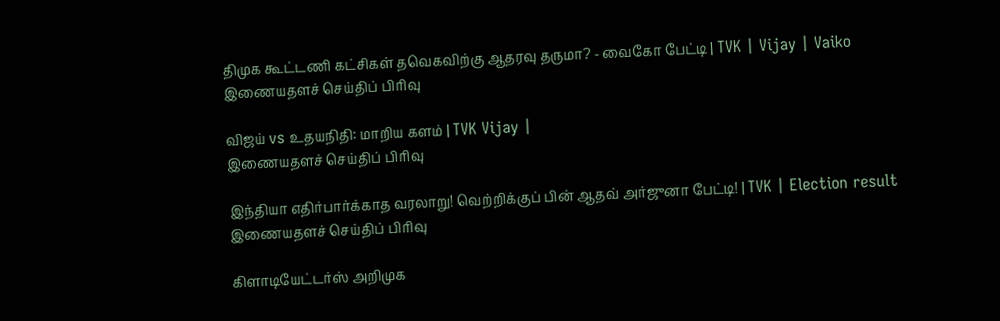திமுக கூட்டணி கட்சிகள் தவெகவிற்கு ஆதரவு தருமா? - வைகோ பேட்டி | TVK | Vijay | Vaiko
இணையதளச் செய்திப் பிரிவு

விஜய் vs உதயநிதி: மாறிய களம் | TVK Vijay |
இணையதளச் செய்திப் பிரிவு

இந்தியா எதிர்பார்க்காத வரலாறு! வெற்றிக்குப் பின் ஆதவ் அர்ஜுனா பேட்டி! | TVK | Election result
இணையதளச் செய்திப் பிரிவு

கிளாடியேட்டர்ஸ் அறிமுக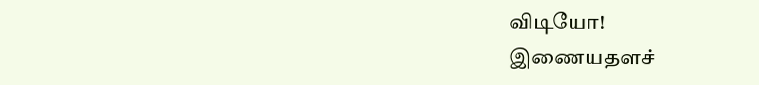விடியோ!
இணையதளச்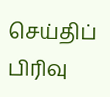செய்திப் பிரிவு